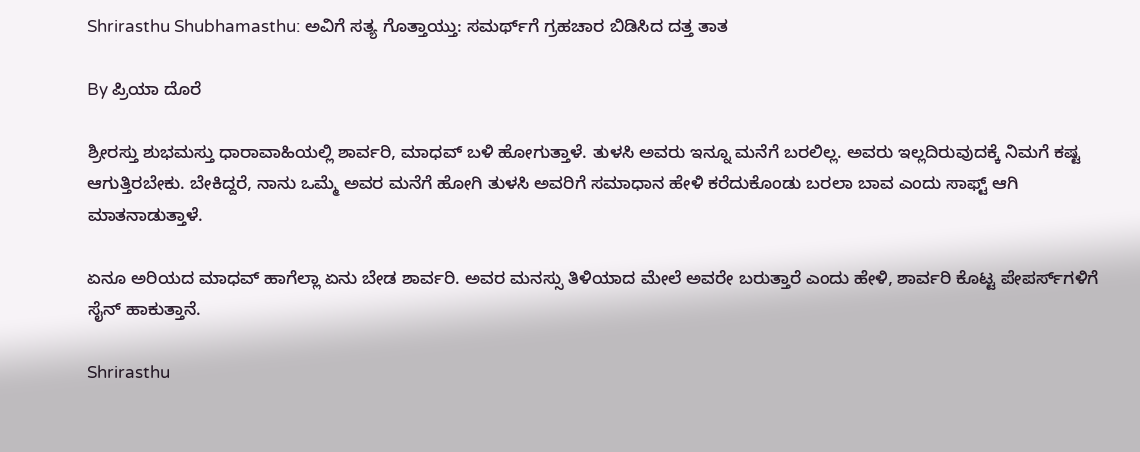Shrirasthu Shubhamasthu: ಅವಿಗೆ ಸತ್ಯ ಗೊತ್ತಾಯ್ತು: ಸಮರ್ಥ್‌ಗೆ ಗ್ರಹಚಾರ ಬಿಡಿಸಿದ ದತ್ತ ತಾತ

By ಪ್ರಿಯಾ ದೊರೆ

ಶ್ರೀರಸ್ತು ಶುಭಮಸ್ತು ಧಾರಾವಾಹಿಯಲ್ಲಿ ಶಾರ್ವರಿ, ಮಾಧವ್ ಬಳಿ ಹೋಗುತ್ತಾಳೆ. ತುಳಸಿ ಅವರು ಇನ್ನೂ ಮನೆಗೆ ಬರಲಿಲ್ಲ. ಅವರು ಇಲ್ಲದಿರುವುದಕ್ಕೆ ನಿಮಗೆ ಕಷ್ಟ ಆಗುತ್ತಿರಬೇಕು. ಬೇಕಿದ್ದರೆ, ನಾನು ಒಮ್ಮೆ ಅವರ ಮನೆಗೆ ಹೋಗಿ ತುಳಸಿ ಅವರಿಗೆ ಸಮಾಧಾನ ಹೇಳಿ ಕರೆದುಕೊಂಡು ಬರಲಾ ಬಾವ ಎಂದು ಸಾಫ್ಟ್ ಆಗಿ ಮಾತನಾಡುತ್ತಾಳೆ.

ಏನೂ ಅರಿಯದ ಮಾಧವ್ ಹಾಗೆಲ್ಲಾ ಏನು ಬೇಡ ಶಾರ್ವರಿ. ಅವರ ಮನಸ್ಸು ತಿಳಿಯಾದ ಮೇಲೆ ಅವರೇ ಬರುತ್ತಾರೆ ಎಂದು ಹೇಳಿ, ಶಾರ್ವರಿ ಕೊಟ್ಟ ಪೇಪರ್ಸ್‌ಗಳಿಗೆ ಸೈನ್ ಹಾಕುತ್ತಾನೆ.

Shrirasthu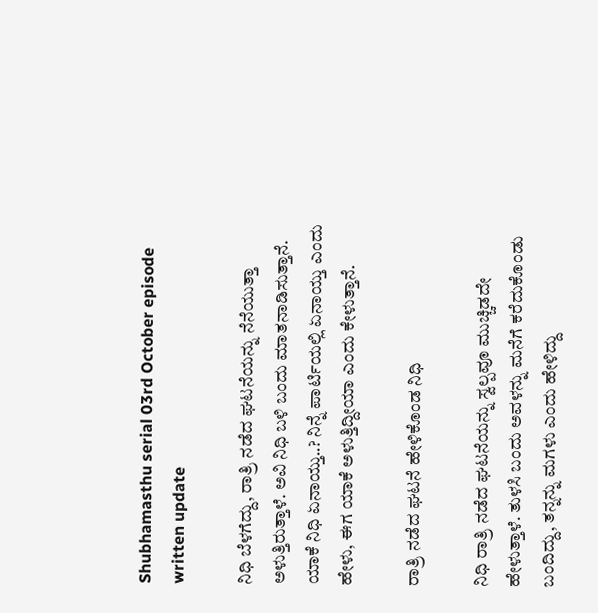Shubhamasthu serial 03rd October episode written update

ನಿಧಿ ಬೆಳಗೆದ್ದು, ರಾತ್ರಿ ನಡೆದ ಘಟನೆಯನ್ನು ನೆನೆಯುತ್ತಾ ಅಳುತ್ತಿರುತ್ತಾಳೆ. ಅವಿ ನಿಧಿ ಬಳಿ ಬಂದು ಮಾತನಾಡಿಸುತ್ತಾನೆ. ಯಾಕೆ ನಿಧಿ ಏನಾಯ್ತು..? ನಿನ್ನೆ ಪಾರ್ಟಿಯಲ್ಲಿ ಏನಾಯ್ತು ಎಂದು ಹೇಳು, ಈಗ ಯಾಕೆ ಅಳುತ್ತಿದ್ದೀಯಾ ಎಂದು ಕೇಳುತ್ತಾನೆ.

ರಾತ್ರಿ ನಡೆದ ಘಟನೆ ಹೇಳಿಕೊಂಡ ನಿಧಿ

ನಿಧಿ ರಾತ್ರಿ ನಡೆದ ಘಟನೆಯನ್ನು ಸ್ವಲ್ಪವೂ ಮುಚ್ಚಿಡದೇ ಹೇಳುತ್ತಾಳೆ. ತುಳಸಿ ಬಂದು ಅವಳನ್ನು ಮನೆಗೆ ಕರೆದುಕೊಂಡು ಬಂದಿದ್ದು, ತನ್ನನ್ನು ಮಗಳು ಎಂದು ಹೇಳಿದ್ದು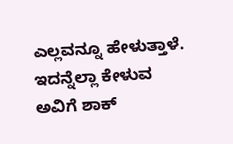ಎಲ್ಲವನ್ನೂ ಹೇಳುತ್ತಾಳೆ. ಇದನ್ನೆಲ್ಲಾ ಕೇಳುವ ಅವಿಗೆ ಶಾಕ್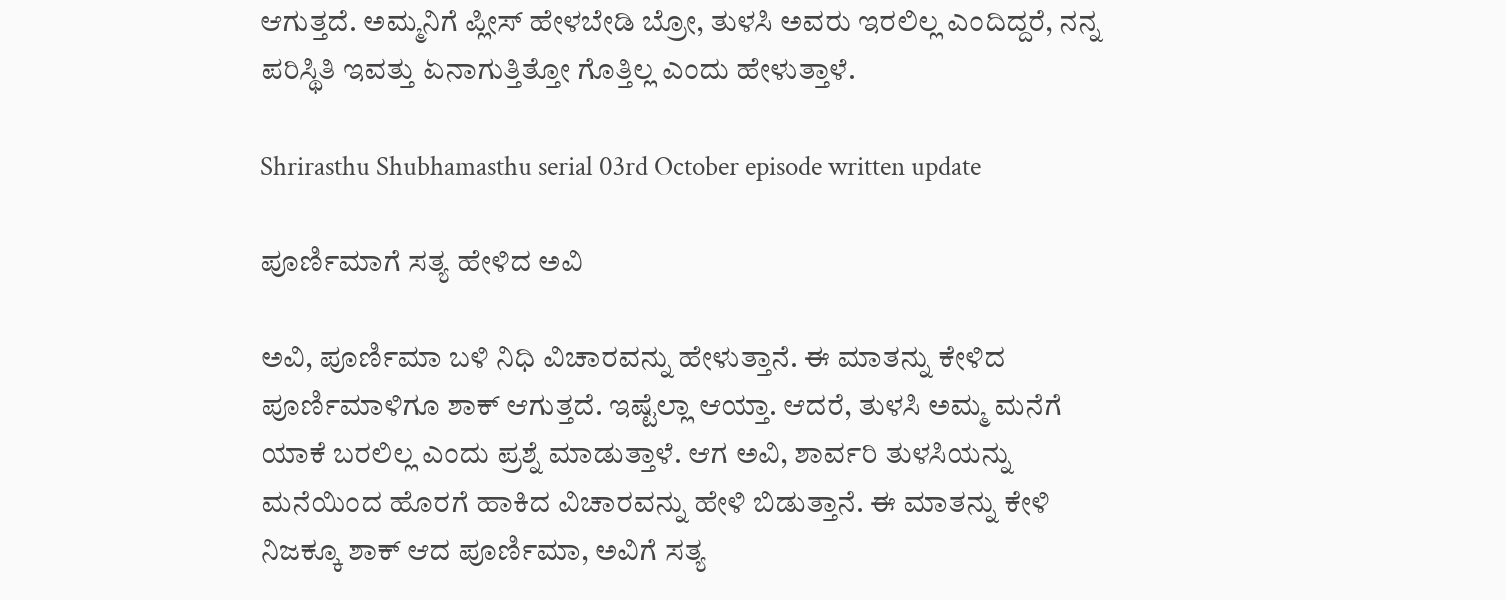ಆಗುತ್ತದೆ. ಅಮ್ಮನಿಗೆ ಪ್ಲೀಸ್ ಹೇಳಬೇಡಿ ಬ್ರೋ, ತುಳಸಿ ಅವರು ಇರಲಿಲ್ಲ ಎಂದಿದ್ದರೆ, ನನ್ನ ಪರಿಸ್ಥಿತಿ ಇವತ್ತು ಏನಾಗುತ್ತಿತ್ತೋ ಗೊತ್ತಿಲ್ಲ ಎಂದು ಹೇಳುತ್ತಾಳೆ.

Shrirasthu Shubhamasthu serial 03rd October episode written update

ಪೂರ್ಣಿಮಾಗೆ ಸತ್ಯ ಹೇಳಿದ ಅವಿ

ಅವಿ, ಪೂರ್ಣಿಮಾ ಬಳಿ ನಿಧಿ ವಿಚಾರವನ್ನು ಹೇಳುತ್ತಾನೆ. ಈ ಮಾತನ್ನು ಕೇಳಿದ ಪೂರ್ಣಿಮಾಳಿಗೂ ಶಾಕ್ ಆಗುತ್ತದೆ. ಇಷ್ಟೆಲ್ಲಾ ಆಯ್ತಾ. ಆದರೆ, ತುಳಸಿ ಅಮ್ಮ ಮನೆಗೆ ಯಾಕೆ ಬರಲಿಲ್ಲ ಎಂದು ಪ್ರಶ್ನೆ ಮಾಡುತ್ತಾಳೆ. ಆಗ ಅವಿ, ಶಾರ್ವರಿ ತುಳಸಿಯನ್ನು ಮನೆಯಿಂದ ಹೊರಗೆ ಹಾಕಿದ ವಿಚಾರವನ್ನು ಹೇಳಿ ಬಿಡುತ್ತಾನೆ. ಈ ಮಾತನ್ನು ಕೇಳಿ ನಿಜಕ್ಕೂ ಶಾಕ್ ಆದ ಪೂರ್ಣಿಮಾ, ಅವಿಗೆ ಸತ್ಯ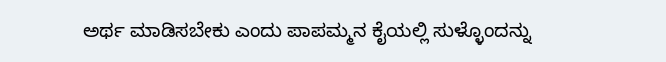ಅರ್ಥ ಮಾಡಿಸಬೇಕು ಎಂದು ಪಾಪಮ್ಮನ ಕೈಯಲ್ಲಿ ಸುಳ್ಳೊಂದನ್ನು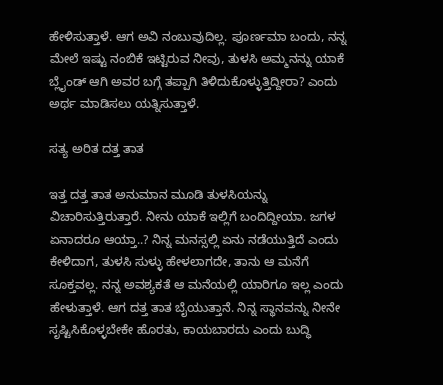ಹೇಳಿಸುತ್ತಾಳೆ. ಆಗ ಅವಿ ನಂಬುವುದಿಲ್ಲ. ಪೂರ್ಣಮಾ ಬಂದು, ನನ್ನ ಮೇಲೆ ಇಷ್ಟು ನಂಬಿಕೆ ಇಟ್ಟಿರುವ ನೀವು, ತುಳಸಿ ಅಮ್ಮನನ್ನು ಯಾಕೆ ಬ್ಲೈಂಡ್ ಆಗಿ ಅವರ ಬಗ್ಗೆ ತಪ್ಪಾಗಿ ತಿಳಿದುಕೊಳ್ಳುತ್ತಿದ್ದೀರಾ? ಎಂದು ಅರ್ಥ ಮಾಡಿಸಲು ಯತ್ನಿಸುತ್ತಾಳೆ.

ಸತ್ಯ ಅರಿತ ದತ್ತ ತಾತ

ಇತ್ತ ದತ್ತ ತಾತ ಅನುಮಾನ ಮೂಡಿ ತುಳಸಿಯನ್ನು ವಿಚಾರಿಸುತ್ತಿರುತ್ತಾರೆ. ನೀನು ಯಾಕೆ ಇಲ್ಲಿಗೆ ಬಂದಿದ್ದೀಯಾ. ಜಗಳ ಏನಾದರೂ ಆಯ್ತಾ..? ನಿನ್ನ ಮನಸ್ಸಲ್ಲಿ ಏನು ನಡೆಯುತ್ತಿದೆ ಎಂದು ಕೇಳಿದಾಗ, ತುಳಸಿ ಸುಳ್ಳು ಹೇಳಲಾಗದೇ, ತಾನು ಆ ಮನೆಗೆ ಸೂಕ್ತವಲ್ಲ. ನನ್ನ ಅವಶ್ಯಕತೆ ಆ ಮನೆಯಲ್ಲಿ ಯಾರಿಗೂ ಇಲ್ಲ ಎಂದು ಹೇಳುತ್ತಾಳೆ. ಆಗ ದತ್ತ ತಾತ ಬೈಯುತ್ತಾನೆ. ನಿನ್ನ ಸ್ಥಾನವನ್ನು ನೀನೇ ಸೃಷ್ಟಿಸಿಕೊಳ್ಳಬೇಕೇ ಹೊರತು, ಕಾಯಬಾರದು ಎಂದು ಬುದ್ಧಿ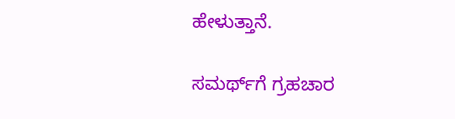ಹೇಳುತ್ತಾನೆ.

ಸಮರ್ಥ್‌ಗೆ ಗ್ರಹಚಾರ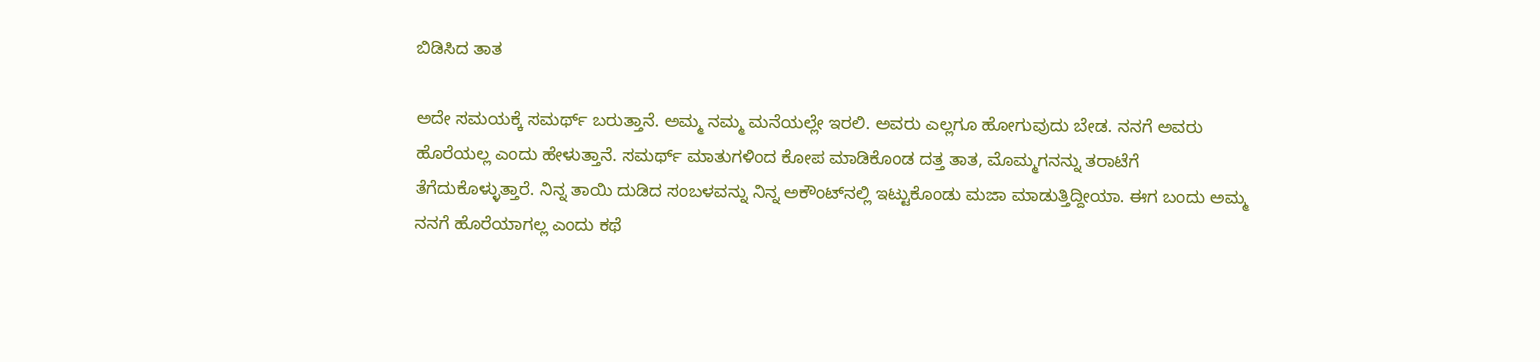ಬಿಡಿಸಿದ ತಾತ

ಅದೇ ಸಮಯಕ್ಕೆ ಸಮರ್ಥ್ ಬರುತ್ತಾನೆ. ಅಮ್ಮ ನಮ್ಮ ಮನೆಯಲ್ಲೇ ಇರಲಿ. ಅವರು ಎಲ್ಲಗೂ ಹೋಗುವುದು ಬೇಡ. ನನಗೆ ಅವರು ಹೊರೆಯಲ್ಲ ಎಂದು ಹೇಳುತ್ತಾನೆ. ಸಮರ್ಥ್ ಮಾತುಗಳಿಂದ ಕೋಪ ಮಾಡಿಕೊಂಡ ದತ್ತ ತಾತ, ಮೊಮ್ಮಗನನ್ನು ತರಾಟೆಗೆ ತೆಗೆದುಕೊಳ್ಳುತ್ತಾರೆ. ನಿನ್ನ ತಾಯಿ ದುಡಿದ ಸಂಬಳವನ್ನು ನಿನ್ನ ಅಕೌಂಟ್‌ನಲ್ಲಿ ಇಟ್ಟುಕೊಂಡು ಮಜಾ ಮಾಡುತ್ತಿದ್ದೀಯಾ. ಈಗ ಬಂದು ಅಮ್ಮ ನನಗೆ ಹೊರೆಯಾಗಲ್ಲ ಎಂದು ಕಥೆ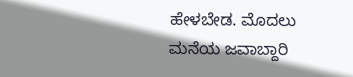ಹೇಳಬೇಡ. ಮೊದಲು ಮನೆಯ ಜವಾಬ್ದಾರಿ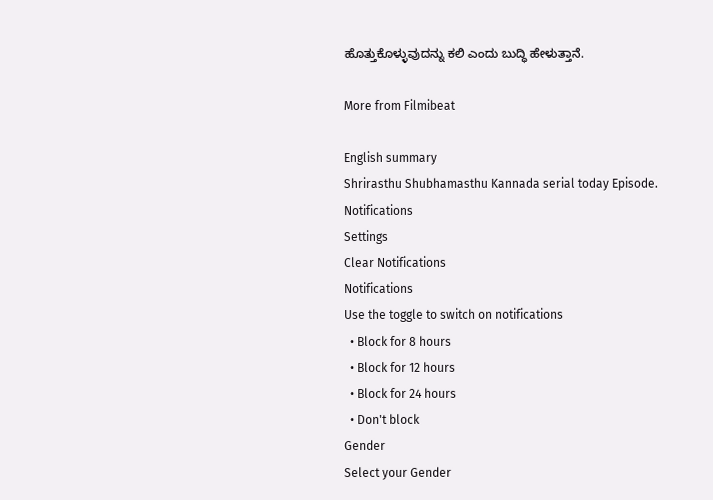ಹೊತ್ತುಕೊಳ್ಳುವುದನ್ನು ಕಲಿ ಎಂದು ಬುದ್ಧಿ ಹೇಳುತ್ತಾನೆ.

More from Filmibeat

English summary
Shrirasthu Shubhamasthu Kannada serial today Episode.
Notifications
Settings
Clear Notifications
Notifications
Use the toggle to switch on notifications
  • Block for 8 hours
  • Block for 12 hours
  • Block for 24 hours
  • Don't block
Gender
Select your Gender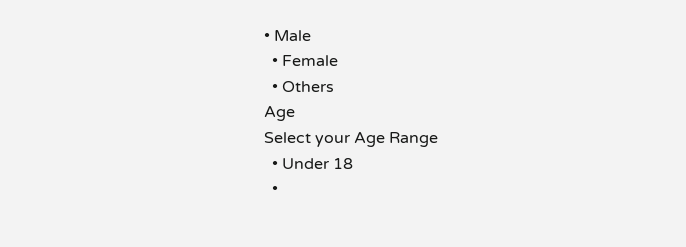• Male
  • Female
  • Others
Age
Select your Age Range
  • Under 18
  •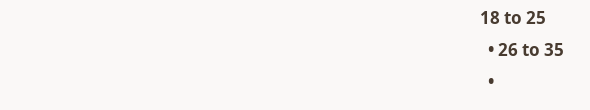18 to 25
  • 26 to 35
  •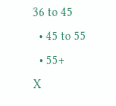36 to 45
  • 45 to 55
  • 55+
X